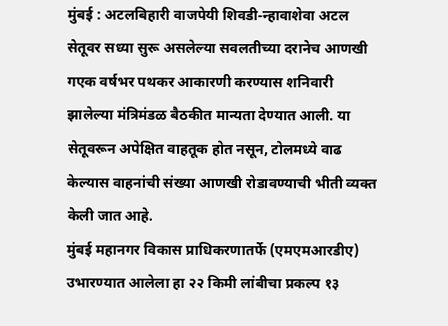मुंबई : अटलबिहारी वाजपेयी शिवडी-न्हावाशेवा अटल सेतूवर सध्या सुरू असलेल्या सवलतीच्या दरानेच आणखी गएक वर्षभर पथकर आकारणी करण्यास शनिवारी झालेल्या मंत्रिमंडळ बैठकीत मान्यता देण्यात आली. या सेतूवरून अपेक्षित वाहतूक होत नसून, टोलमध्ये वाढ केल्यास वाहनांची संख्या आणखी रोडावण्याची भीती व्यक्त केली जात आहे.
मुंबई महानगर विकास प्राधिकरणातर्फे (एमएमआरडीए) उभारण्यात आलेला हा २२ किमी लांबीचा प्रकल्प १३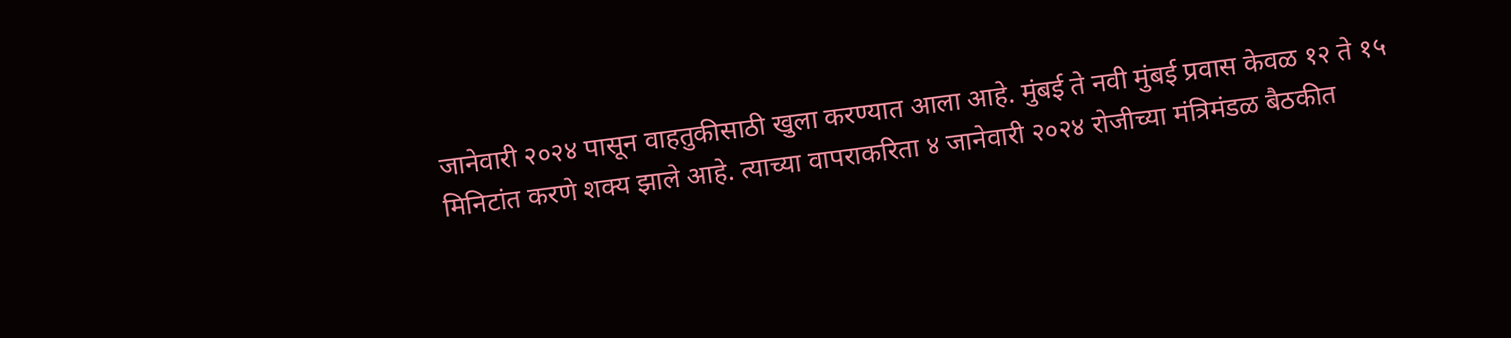जानेवारी २०२४ पासून वाहतुकीसाठी खुला करण्यात आला आहे. मुंबई ते नवी मुंबई प्रवास केवळ १२ ते १५ मिनिटांत करणे शक्य झाले आहे. त्याच्या वापराकरिता ४ जानेवारी २०२४ रोजीच्या मंत्रिमंडळ बैठकीत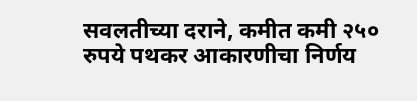सवलतीच्या दराने, कमीत कमी २५० रुपये पथकर आकारणीचा निर्णय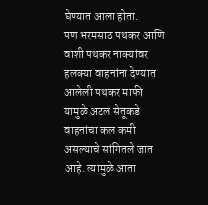घेण्यात आला होता.
पण भरमसाठ पथकर आणि वाशी पथकर नाक्यांवर हलक्या वाहनांना देण्यात आलेली पथकर माफी यामुळे अटल सेतूकडे वाहनांचा कल कमी असल्याचे सांगितले जात आहे. त्यामुळे आता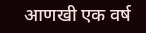आणखी एक वर्ष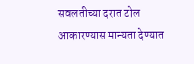सवलतीच्या दरात टोल आकारण्यास मान्यता देण्यात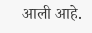आली आहे.